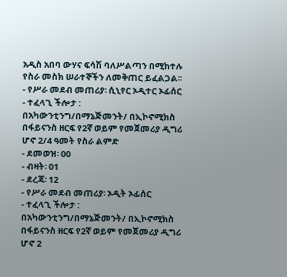አዲስ አበባ ውሃና ፍሳሽ ባለሥልጣን በሚከተሉ የስራ መስክ ሠራተኞችን ለመቅጠር ይፈልጋል፡፡
- የሥራ መደብ መጠሪያ፡ ሲኒየር ኦዲተር ኦፊሰር
- ተፈላጊ ችሎታ : በአካውንቲንግ/በማኔጅመንት/ በኢኮኖሚክስ በፋይናንስ ዘርፍ የ2ኛ ወይም የመጀመሪያ ዲግሪ ሆኖ 2/4 ዓመት የስራ ልምድ
- ደመወዝ፡ 00
- ብዛት፡ 01
- ደረጃ፡ 12
- የሥራ መደብ መጠሪያ፡ ኦዲት ኦፊሰር
- ተፈላጊ ችሎታ : በአካውንቲንግ/በማኔጅመንት/ በኢኮኖሚክስ በፋይናንስ ዘርፍ የ2ኛ ወይም የመጀመሪያ ዲግሪ ሆኖ 2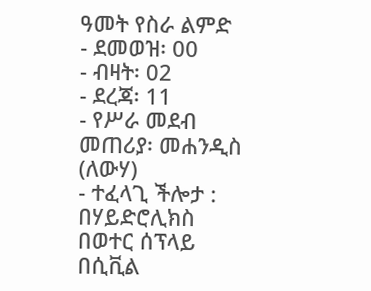ዓመት የስራ ልምድ
- ደመወዝ፡ 00
- ብዛት፡ 02
- ደረጃ፡ 11
- የሥራ መደብ መጠሪያ፡ መሐንዲስ (ለውሃ)
- ተፈላጊ ችሎታ : በሃይድሮሊክስ በወተር ሰፕላይ በሲቪል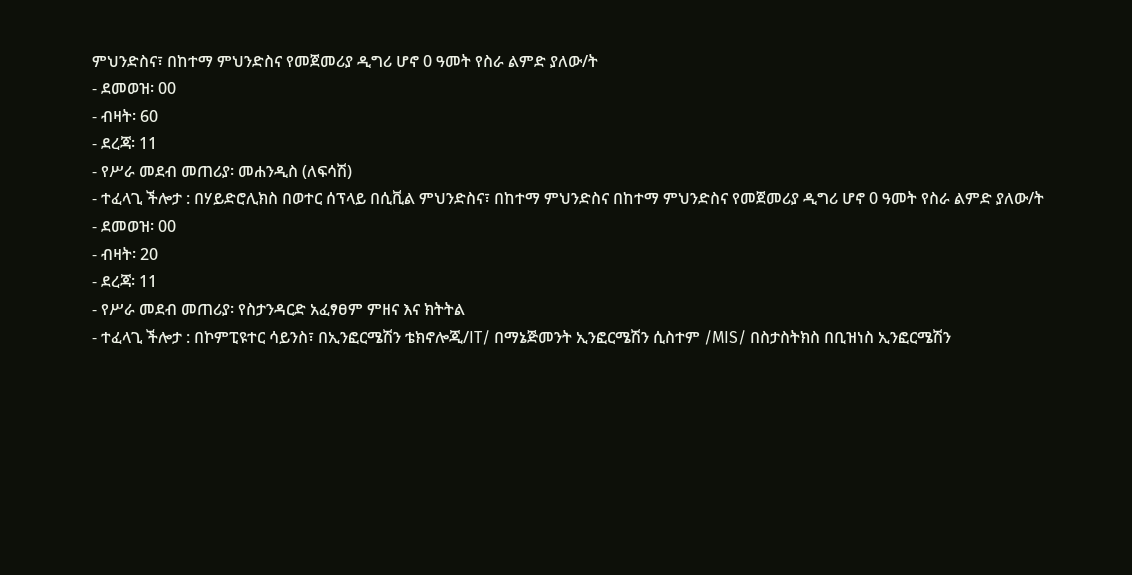ምህንድስና፣ በከተማ ምህንድስና የመጀመሪያ ዲግሪ ሆኖ 0 ዓመት የስራ ልምድ ያለው/ት
- ደመወዝ፡ 00
- ብዛት፡ 60
- ደረጃ፡ 11
- የሥራ መደብ መጠሪያ፡ መሐንዲስ (ለፍሳሽ)
- ተፈላጊ ችሎታ : በሃይድሮሊክስ በወተር ሰፕላይ በሲቪል ምህንድስና፣ በከተማ ምህንድስና በከተማ ምህንድስና የመጀመሪያ ዲግሪ ሆኖ 0 ዓመት የስራ ልምድ ያለው/ት
- ደመወዝ፡ 00
- ብዛት፡ 20
- ደረጃ፡ 11
- የሥራ መደብ መጠሪያ፡ የስታንዳርድ አፈፃፀም ምዘና እና ክትትል
- ተፈላጊ ችሎታ : በኮምፒዩተር ሳይንስ፣ በኢንፎርሜሽን ቴክኖሎጂ/IT/ በማኔጅመንት ኢንፎርሜሽን ሲስተም /MIS/ በስታስትክስ በቢዝነስ ኢንፎርሜሽን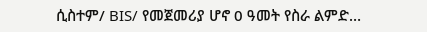ሲስተም/ BIS/ የመጀመሪያ ሆኖ 0 ዓመት የስራ ልምድ…